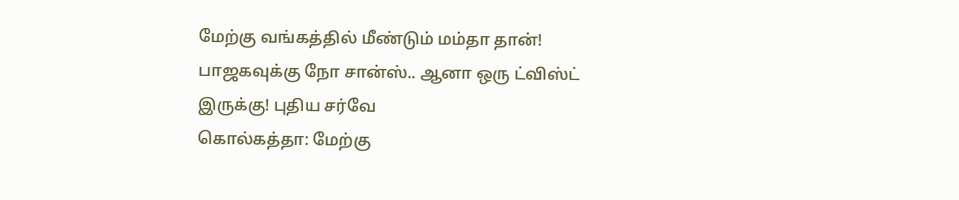மேற்கு வங்கத்தில் மீண்டும் மம்தா தான்! பாஜகவுக்கு நோ சான்ஸ்.. ஆனா ஒரு ட்விஸ்ட் இருக்கு! புதிய சர்வே
கொல்கத்தா: மேற்கு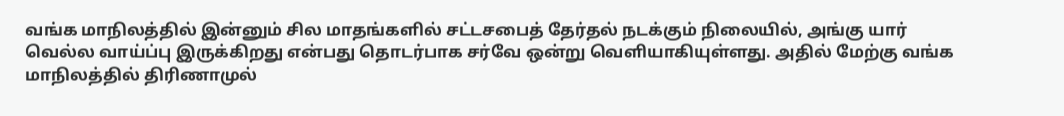வங்க மாநிலத்தில் இன்னும் சில மாதங்களில் சட்டசபைத் தேர்தல் நடக்கும் நிலையில், அங்கு யார் வெல்ல வாய்ப்பு இருக்கிறது என்பது தொடர்பாக சர்வே ஒன்று வெளியாகியுள்ளது. அதில் மேற்கு வங்க மாநிலத்தில் திரிணாமுல்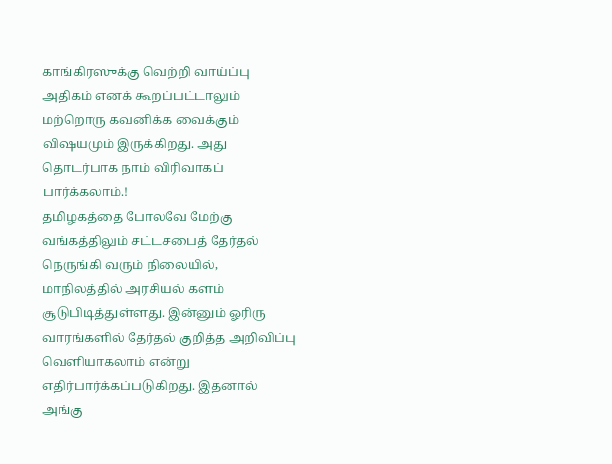காங்கிரஸுக்கு வெற்றி வாய்ப்பு அதிகம் எனக் கூறப்பட்டாலும் மற்றொரு கவனிக்க வைக்கும் விஷயமும் இருக்கிறது. அது தொடர்பாக நாம் விரிவாகப் பார்க்கலாம்.!
தமிழகத்தை போலவே மேற்கு வங்கத்திலும் சட்டசபைத் தேர்தல் நெருங்கி வரும் நிலையில், மாநிலத்தில் அரசியல் களம் சூடுபிடித்துள்ளது. இன்னும் ஓரிரு வாரங்களில் தேர்தல் குறித்த அறிவிப்பு வெளியாகலாம் என்று எதிர்பார்க்கப்படுகிறது. இதனால் அங்கு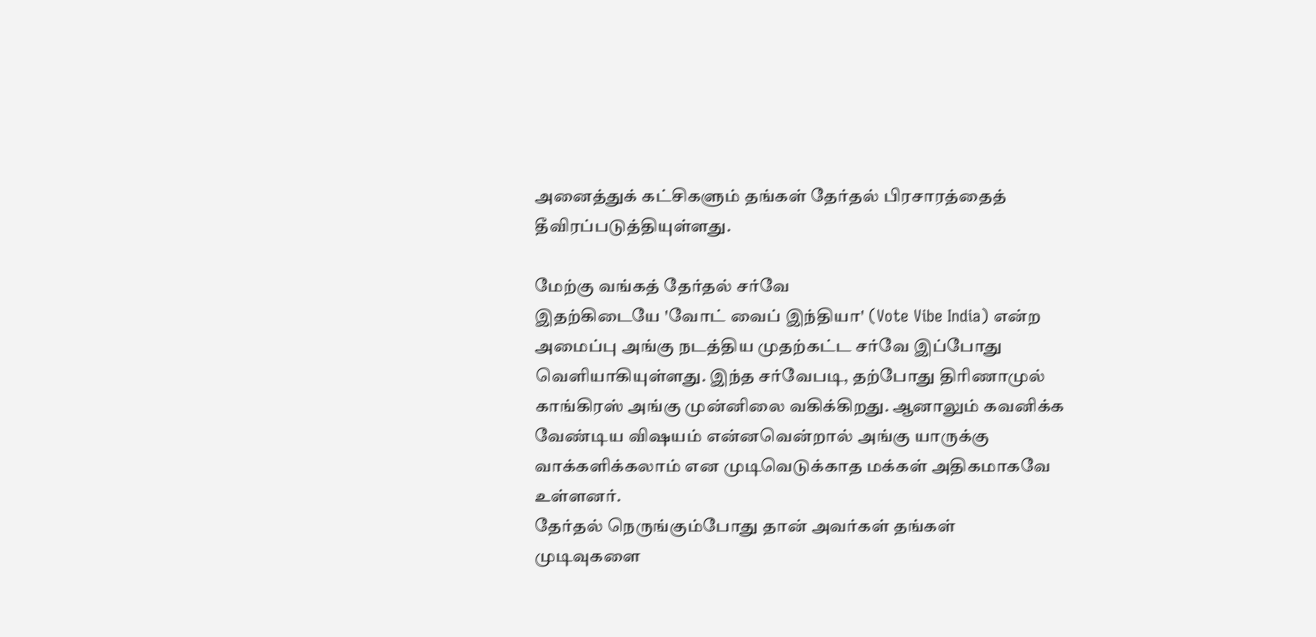அனைத்துக் கட்சிகளும் தங்கள் தேர்தல் பிரசாரத்தைத் தீவிரப்படுத்தியுள்ளது.

மேற்கு வங்கத் தேர்தல் சர்வே
இதற்கிடையே 'வோட் வைப் இந்தியா' (Vote Vibe India) என்ற அமைப்பு அங்கு நடத்திய முதற்கட்ட சர்வே இப்போது வெளியாகியுள்ளது. இந்த சர்வேபடி, தற்போது திரிணாமுல் காங்கிரஸ் அங்கு முன்னிலை வகிக்கிறது. ஆனாலும் கவனிக்க வேண்டிய விஷயம் என்னவென்றால் அங்கு யாருக்கு வாக்களிக்கலாம் என முடிவெடுக்காத மக்கள் அதிகமாகவே உள்ளனர்.
தேர்தல் நெருங்கும்போது தான் அவர்கள் தங்கள் முடிவுகளை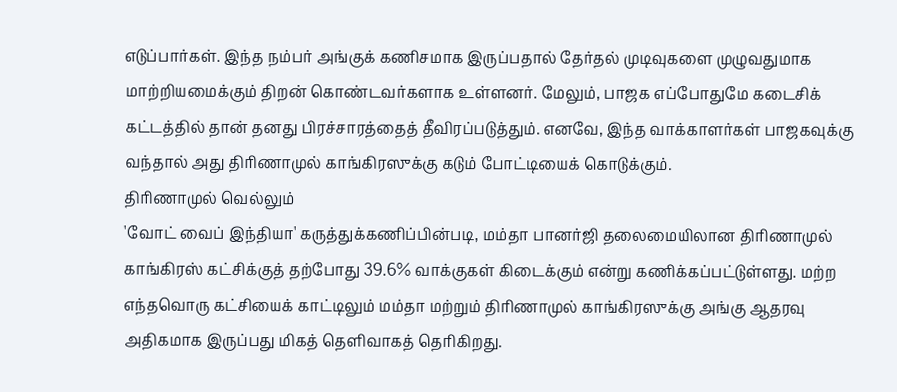எடுப்பார்கள். இந்த நம்பர் அங்குக் கணிசமாக இருப்பதால் தேர்தல் முடிவுகளை முழுவதுமாக மாற்றியமைக்கும் திறன் கொண்டவர்களாக உள்ளனர். மேலும், பாஜக எப்போதுமே கடைசிக் கட்டத்தில் தான் தனது பிரச்சாரத்தைத் தீவிரப்படுத்தும். எனவே, இந்த வாக்காளர்கள் பாஜகவுக்கு வந்தால் அது திரிணாமுல் காங்கிரஸுக்கு கடும் போட்டியைக் கொடுக்கும்.
திரிணாமுல் வெல்லும்
'வோட் வைப் இந்தியா' கருத்துக்கணிப்பின்படி, மம்தா பானர்ஜி தலைமையிலான திரிணாமுல் காங்கிரஸ் கட்சிக்குத் தற்போது 39.6% வாக்குகள் கிடைக்கும் என்று கணிக்கப்பட்டுள்ளது. மற்ற எந்தவொரு கட்சியைக் காட்டிலும் மம்தா மற்றும் திரிணாமுல் காங்கிரஸுக்கு அங்கு ஆதரவு அதிகமாக இருப்பது மிகத் தெளிவாகத் தெரிகிறது.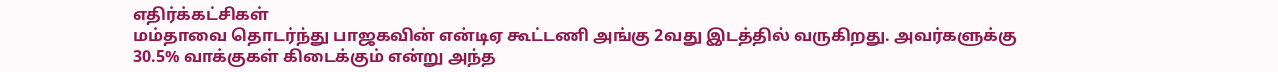எதிர்க்கட்சிகள்
மம்தாவை தொடர்ந்து பாஜகவின் என்டிஏ கூட்டணி அங்கு 2வது இடத்தில் வருகிறது. அவர்களுக்கு 30.5% வாக்குகள் கிடைக்கும் என்று அந்த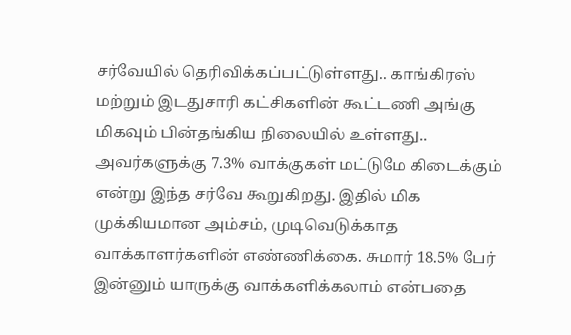சர்வேயில் தெரிவிக்கப்பட்டுள்ளது.. காங்கிரஸ் மற்றும் இடதுசாரி கட்சிகளின் கூட்டணி அங்கு மிகவும் பின்தங்கிய நிலையில் உள்ளது.. அவர்களுக்கு 7.3% வாக்குகள் மட்டுமே கிடைக்கும் என்று இந்த சர்வே கூறுகிறது. இதில் மிக முக்கியமான அம்சம், முடிவெடுக்காத வாக்காளர்களின் எண்ணிக்கை. சுமார் 18.5% பேர் இன்னும் யாருக்கு வாக்களிக்கலாம் என்பதை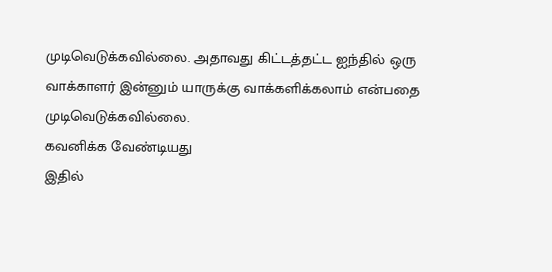முடிவெடுக்கவில்லை. அதாவது கிட்டத்தட்ட ஐந்தில் ஒரு வாக்காளர் இன்னும் யாருக்கு வாக்களிக்கலாம் என்பதை முடிவெடுக்கவில்லை.
கவனிக்க வேண்டியது
இதில்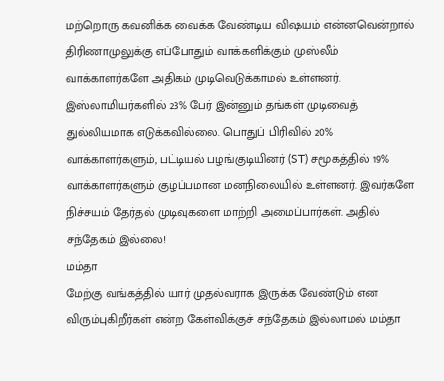மற்றொரு கவனிக்க வைக்க வேண்டிய விஷயம் என்னவென்றால் திரிணாமுலுக்கு எப்போதும் வாக்களிக்கும் முஸ்லீம் வாக்காளர்களே அதிகம் முடிவெடுக்காமல் உள்ளனர். இஸ்லாமியர்களில் 23% பேர் இன்னும் தங்கள் முடிவைத் துல்லியமாக எடுக்கவில்லை. பொதுப் பிரிவில் 20% வாக்காளர்களும், பட்டியல் பழங்குடியினர் (ST) சமூகத்தில் 19% வாக்காளர்களும் குழப்பமான மனநிலையில் உள்ளனர். இவர்களே நிச்சயம் தேர்தல் முடிவுகளை மாற்றி அமைப்பார்கள். அதில் சந்தேகம் இல்லை!
மம்தா
மேற்கு வங்கத்தில் யார் முதல்வராக இருக்க வேண்டும் என விரும்புகிறீர்கள் என்ற கேள்விக்குச் சந்தேகம் இல்லாமல் மம்தா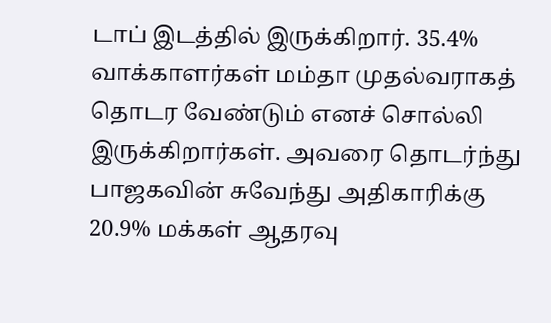டாப் இடத்தில் இருக்கிறார். 35.4% வாக்காளர்கள் மம்தா முதல்வராகத் தொடர வேண்டும் எனச் சொல்லி இருக்கிறார்கள். அவரை தொடர்ந்து பாஜகவின் சுவேந்து அதிகாரிக்கு 20.9% மக்கள் ஆதரவு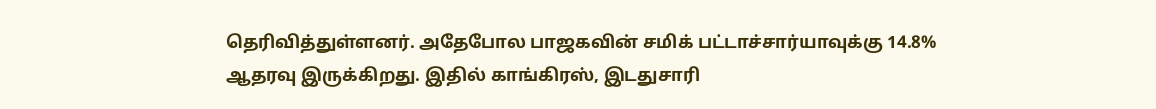தெரிவித்துள்ளனர். அதேபோல பாஜகவின் சமிக் பட்டாச்சார்யாவுக்கு 14.8% ஆதரவு இருக்கிறது. இதில் காங்கிரஸ், இடதுசாரி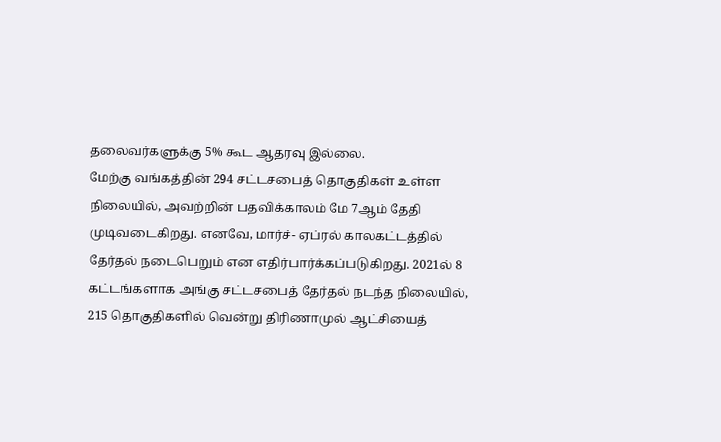தலைவர்களுக்கு 5% கூட ஆதரவு இல்லை.
மேற்கு வங்கத்தின் 294 சட்டசபைத் தொகுதிகள் உள்ள நிலையில், அவற்றின் பதவிக்காலம் மே 7ஆம் தேதி முடிவடைகிறது. எனவே, மார்ச்- ஏப்ரல் காலகட்டத்தில் தேர்தல் நடைபெறும் என எதிர்பார்க்கப்படுகிறது. 2021ல் 8 கட்டங்களாக அங்கு சட்டசபைத் தேர்தல் நடந்த நிலையில், 215 தொகுதிகளில் வென்று திரிணாமுல் ஆட்சியைத்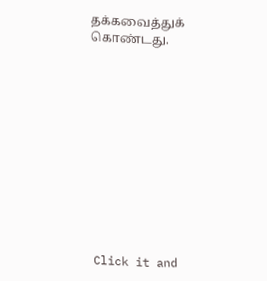தக்கவைத்துக் கொண்டது.












Click it and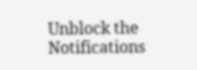Unblock the Notifications